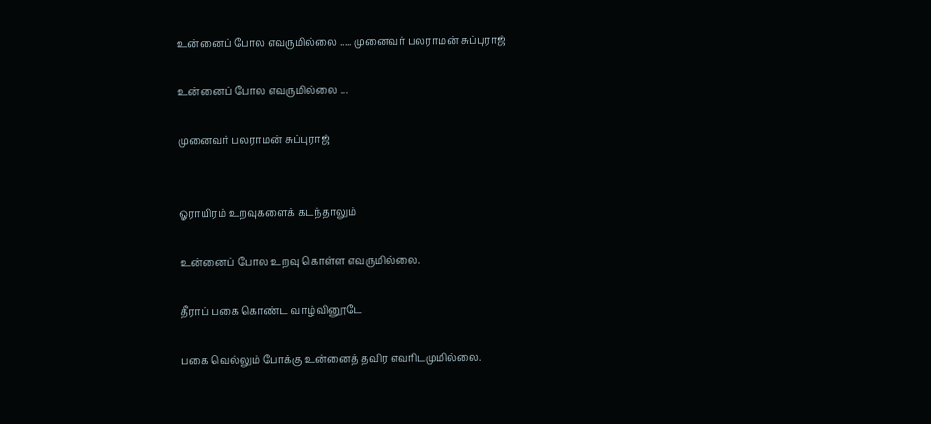உன்னைப் போல எவருமில்லை ..... முனைவர் பலராமன் சுப்புராஜ்

உன்னைப் போல எவருமில்லை ...

முனைவர் பலராமன் சுப்புராஜ்


ஓராயிரம் உறவுகளைக் கடந்தாலும்

உன்னைப் போல உறவு கொள்ள எவருமில்லை.

தீராப் பகை கொண்ட வாழ்வினூடே

பகை வெல்லும் போக்கு உன்னைத் தவிர எவரிடமுமில்லை.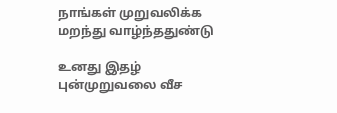நாங்கள் முறுவலிக்க மறந்து வாழ்ந்ததுண்டு

உனது இதழ் புன்முறுவலை வீச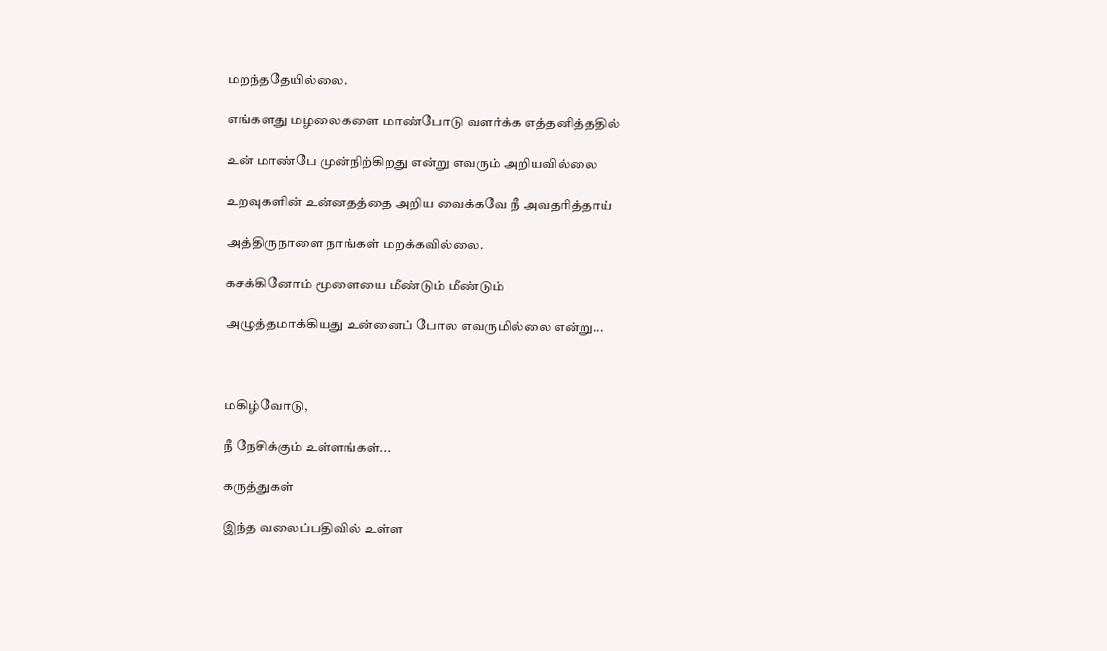மறந்ததேயில்லை.

எங்களது மழலைகளை மாண்போடு வளர்க்க எத்தனித்ததில்

உன் மாண்பே முன்நிற்கிறது என்று எவரும் அறியவில்லை

உறவுகளின் உன்னதத்தை அறிய வைக்கவே நீ அவதரித்தாய்

அத்திருநாளை நாங்கள் மறக்கவில்லை.

கசக்கினோம் மூளையை மீண்டும் மீண்டும்

அழுத்தமாக்கியது உன்னைப் போல எவருமில்லை என்று...



மகிழ்வோடு,

நீ நேசிக்கும் உள்ளங்கள்...

கருத்துகள்

இந்த வலைப்பதிவில் உள்ள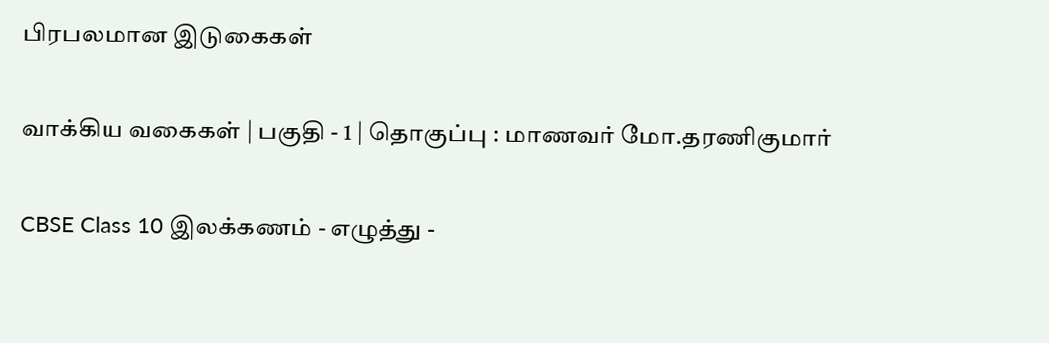பிரபலமான இடுகைகள்

வாக்கிய வகைகள் | பகுதி - 1 | தொகுப்பு : மாணவர் மோ.தரணிகுமார்

CBSE Class 10 இலக்கணம் - எழுத்து -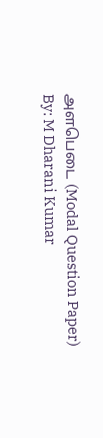அளபெடை (Modal Question Paper) By: M Dharani Kumar